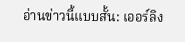อ่านข่าวนี้แบบสั้น: เออร์ลิง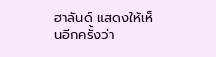ฮาลันด์ แสดงให้เห็นอีกครั้งว่า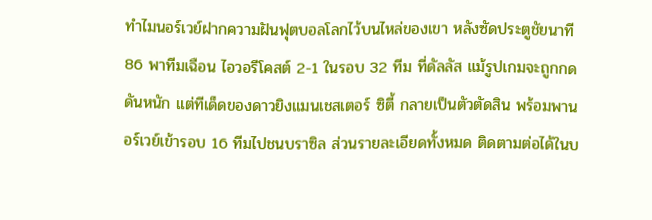ทำไมนอร์เวย์ฝากความฝันฟุตบอลโลกไว้บนไหล่ของเขา หลังซัดประตูชัยนาที 86 พาทีมเฉือน ไอวอรีโคสต์ 2-1 ในรอบ 32 ทีม ที่ดัลลัส แม้รูปเกมจะถูกกดดันหนัก แต่ทีเด็ดของดาวยิงแมนเชสเตอร์ ซิตี้ กลายเป็นตัวตัดสิน พร้อมพานอร์เวย์เข้ารอบ 16 ทีมไปชนบราซิล ส่วนรายละเอียดทั้งหมด ติดตามต่อได้ในบ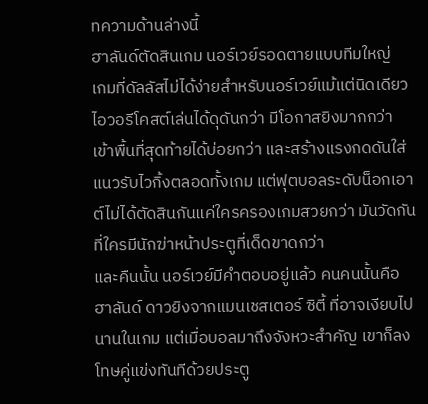ทความด้านล่างนี้
ฮาลันด์ตัดสินเกม นอร์เวย์รอดตายแบบทีมใหญ่
เกมที่ดัลลัสไม่ได้ง่ายสำหรับนอร์เวย์แม้แต่นิดเดียว ไอวอรีโคสต์เล่นได้ดุดันกว่า มีโอกาสยิงมากกว่า เข้าพื้นที่สุดท้ายได้บ่อยกว่า และสร้างแรงกดดันใส่แนวรับไวกิ้งตลอดทั้งเกม แต่ฟุตบอลระดับน็อกเอาต์ไม่ได้ตัดสินกันแค่ใครครองเกมสวยกว่า มันวัดกันที่ใครมีนักฆ่าหน้าประตูที่เด็ดขาดกว่า
และคืนนั้น นอร์เวย์มีคำตอบอยู่แล้ว คนคนนั้นคือ ฮาลันด์ ดาวยิงจากแมนเชสเตอร์ ซิตี้ ที่อาจเงียบไปนานในเกม แต่เมื่อบอลมาถึงจังหวะสำคัญ เขาก็ลงโทษคู่แข่งทันทีด้วยประตู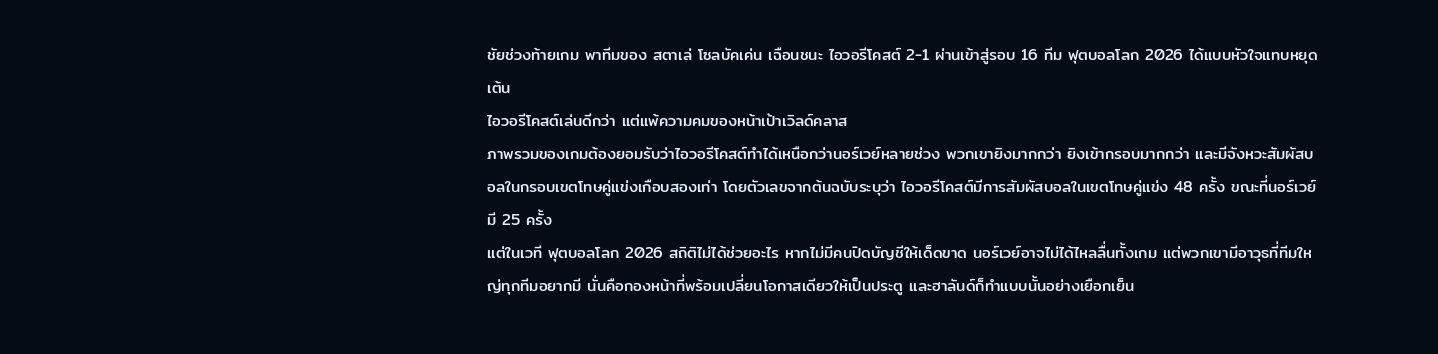ชัยช่วงท้ายเกม พาทีมของ สตาเล่ โซลบัคเค่น เฉือนชนะ ไอวอรีโคสต์ 2-1 ผ่านเข้าสู่รอบ 16 ทีม ฟุตบอลโลก 2026 ได้แบบหัวใจแทบหยุดเต้น
ไอวอรีโคสต์เล่นดีกว่า แต่แพ้ความคมของหน้าเป้าเวิลด์คลาส
ภาพรวมของเกมต้องยอมรับว่าไอวอรีโคสต์ทำได้เหนือกว่านอร์เวย์หลายช่วง พวกเขายิงมากกว่า ยิงเข้ากรอบมากกว่า และมีจังหวะสัมผัสบอลในกรอบเขตโทษคู่แข่งเกือบสองเท่า โดยตัวเลขจากต้นฉบับระบุว่า ไอวอรีโคสต์มีการสัมผัสบอลในเขตโทษคู่แข่ง 48 ครั้ง ขณะที่นอร์เวย์มี 25 ครั้ง
แต่ในเวที ฟุตบอลโลก 2026 สถิติไม่ได้ช่วยอะไร หากไม่มีคนปิดบัญชีให้เด็ดขาด นอร์เวย์อาจไม่ได้ไหลลื่นทั้งเกม แต่พวกเขามีอาวุธที่ทีมใหญ่ทุกทีมอยากมี นั่นคือกองหน้าที่พร้อมเปลี่ยนโอกาสเดียวให้เป็นประตู และฮาลันด์ก็ทำแบบนั้นอย่างเยือกเย็น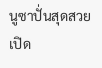นูซาปั่นสุดสวย เปิด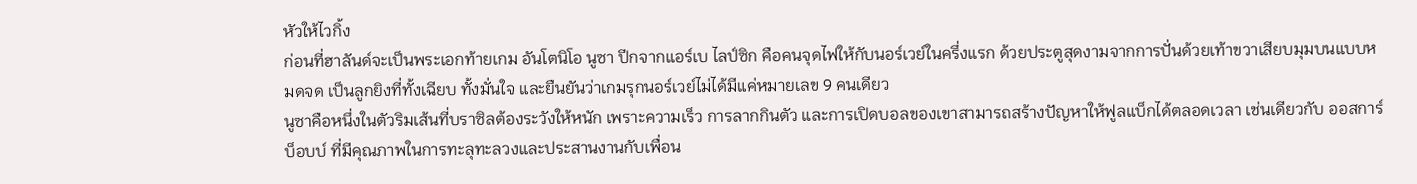หัวให้ไวกิ้ง
ก่อนที่ฮาลันด์จะเป็นพระเอกท้ายเกม อันโตนิโอ นูซา ปีกจากแอร์เบ ไลป์ซิก คือคนจุดไฟให้กับนอร์เวย์ในครึ่งแรก ด้วยประตูสุดงามจากการปั่นด้วยเท้าขวาเสียบมุมบนแบบหมดจด เป็นลูกยิงที่ทั้งเฉียบ ทั้งมั่นใจ และยืนยันว่าเกมรุกนอร์เวย์ไม่ได้มีแค่หมายเลข 9 คนเดียว
นูซาคือหนึ่งในตัวริมเส้นที่บราซิลต้องระวังให้หนัก เพราะความเร็ว การลากกินตัว และการเปิดบอลของเขาสามารถสร้างปัญหาให้ฟูลแบ็กได้ตลอดเวลา เช่นเดียวกับ ออสการ์ บ็อบบ์ ที่มีคุณภาพในการทะลุทะลวงและประสานงานกับเพื่อน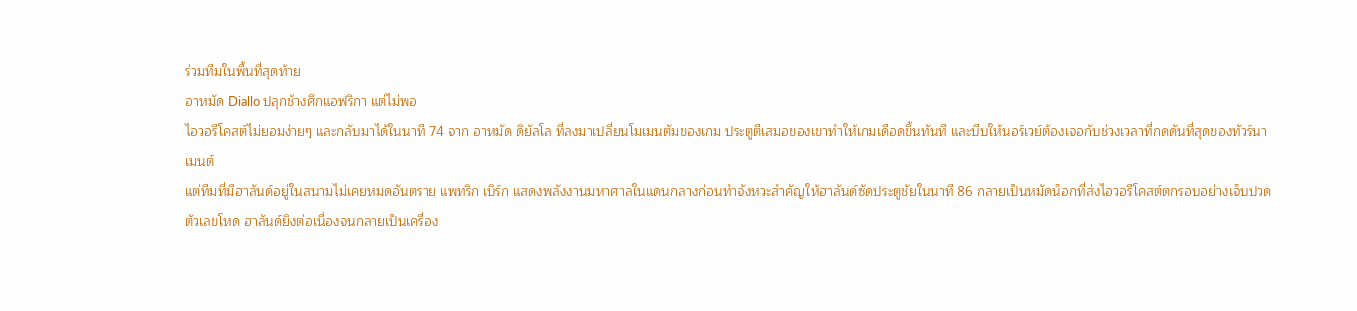ร่วมทีมในพื้นที่สุดท้าย
อาหมัด Diallo ปลุกช้างศึกแอฟริกา แต่ไม่พอ
ไอวอรีโคสต์ไม่ยอมง่ายๆ และกลับมาได้ในนาที 74 จาก อาหมัด ดิยัลโล ที่ลงมาเปลี่ยนโมเมนตัมของเกม ประตูตีเสมอของเขาทำให้เกมเดือดขึ้นทันที และบีบให้นอร์เวย์ต้องเจอกับช่วงเวลาที่กดดันที่สุดของทัวร์นาเมนต์
แต่ทีมที่มีฮาลันด์อยู่ในสนามไม่เคยหมดอันตราย แพทริก เบิร์ก แสดงพลังงานมหาศาลในแดนกลางก่อนทำจังหวะสำคัญให้ฮาลันด์ซัดประตูชัยในนาที 86 กลายเป็นหมัดน็อกที่ส่งไอวอรีโคสต์ตกรอบอย่างเจ็บปวด
ตัวเลขโหด ฮาลันด์ยิงต่อเนื่องจนกลายเป็นเครื่อง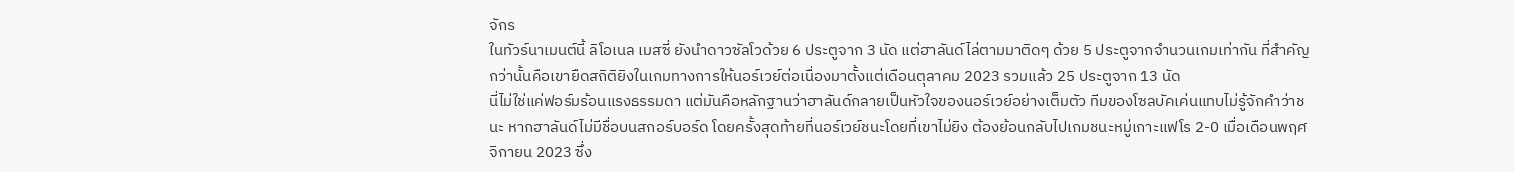จักร
ในทัวร์นาเมนต์นี้ ลิโอเนล เมสซี่ ยังนำดาวซัลโวด้วย 6 ประตูจาก 3 นัด แต่ฮาลันด์ไล่ตามมาติดๆ ด้วย 5 ประตูจากจำนวนเกมเท่ากัน ที่สำคัญกว่านั้นคือเขายืดสถิติยิงในเกมทางการให้นอร์เวย์ต่อเนื่องมาตั้งแต่เดือนตุลาคม 2023 รวมแล้ว 25 ประตูจาก 13 นัด
นี่ไม่ใช่แค่ฟอร์มร้อนแรงธรรมดา แต่มันคือหลักฐานว่าฮาลันด์กลายเป็นหัวใจของนอร์เวย์อย่างเต็มตัว ทีมของโซลบัคเค่นแทบไม่รู้จักคำว่าชนะ หากฮาลันด์ไม่มีชื่อบนสกอร์บอร์ด โดยครั้งสุดท้ายที่นอร์เวย์ชนะโดยที่เขาไม่ยิง ต้องย้อนกลับไปเกมชนะหมู่เกาะแฟโร 2-0 เมื่อเดือนพฤศจิกายน 2023 ซึ่ง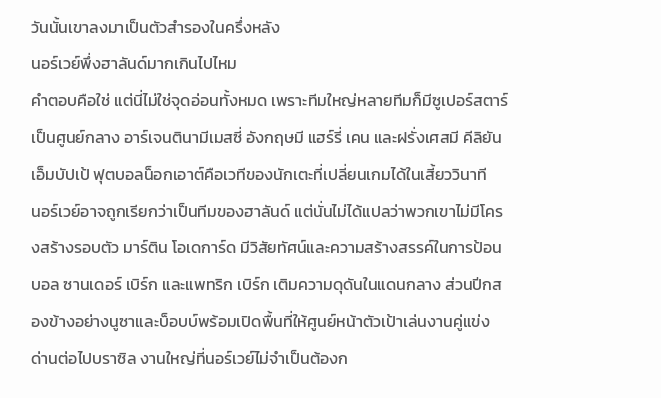วันนั้นเขาลงมาเป็นตัวสำรองในครึ่งหลัง
นอร์เวย์พึ่งฮาลันด์มากเกินไปไหม
คำตอบคือใช่ แต่นี่ไม่ใช่จุดอ่อนทั้งหมด เพราะทีมใหญ่หลายทีมก็มีซูเปอร์สตาร์เป็นศูนย์กลาง อาร์เจนตินามีเมสซี่ อังกฤษมี แฮร์รี่ เคน และฝรั่งเศสมี คีลิยัน เอ็มบัปเป้ ฟุตบอลน็อกเอาต์คือเวทีของนักเตะที่เปลี่ยนเกมได้ในเสี้ยววินาที
นอร์เวย์อาจถูกเรียกว่าเป็นทีมของฮาลันด์ แต่นั่นไม่ได้แปลว่าพวกเขาไม่มีโครงสร้างรอบตัว มาร์ติน โอเดการ์ด มีวิสัยทัศน์และความสร้างสรรค์ในการป้อนบอล ซานเดอร์ เบิร์ก และแพทริก เบิร์ก เติมความดุดันในแดนกลาง ส่วนปีกสองข้างอย่างนูซาและบ็อบบ์พร้อมเปิดพื้นที่ให้ศูนย์หน้าตัวเป้าเล่นงานคู่แข่ง
ด่านต่อไปบราซิล งานใหญ่ที่นอร์เวย์ไม่จำเป็นต้องก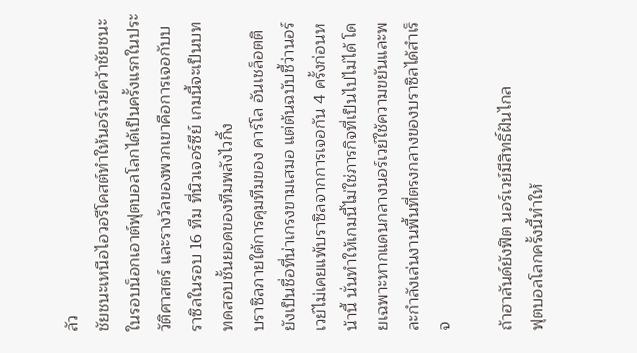ลัว
ชัยชนะเหนือไอวอรีโคสต์ทำให้นอร์เวย์คว้าชัยชนะในรอบน็อกเอาต์ฟุตบอลโลกได้เป็นครั้งแรกในประวัติศาสตร์ และรางวัลของพวกเขาคือการเจอกับบราซิลในรอบ 16 ทีม ที่นิวเจอร์ซีย์ เกมนี้จะเป็นบททดสอบชั้นยอดของทีมพลังไวกิ้ง
บราซิลภายใต้การคุมทีมของ คาร์โล อันเชล็อตติ ยังเป็นชื่อที่น่าเกรงขามเสมอ แต่ต้นฉบับชี้ว่านอร์เวย์ไม่เคยแพ้บราซิลจากการเจอกัน 4 ครั้งก่อนหน้านี้ นั่นทำให้เกมนี้ไม่ใช่ภารกิจที่เป็นไปไม่ได้ โดยเฉพาะหากแดนกลางนอร์เวย์ใช้ความขยันและพละกำลังเล่นงานพื้นที่ตรงกลางของบราซิลได้สำเร็จ

ถ้าฮาลันด์ยังฟิต นอร์เวย์มีสิทธิ์ฝันไกล
ฟุตบอลโลกครั้งนี้ทำให้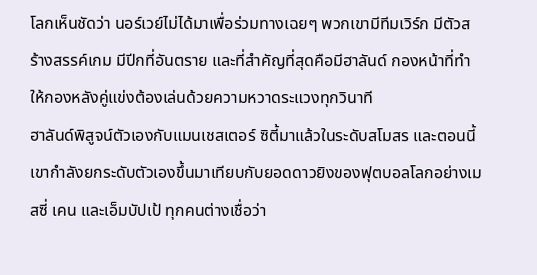โลกเห็นชัดว่า นอร์เวย์ไม่ได้มาเพื่อร่วมทางเฉยๆ พวกเขามีทีมเวิร์ก มีตัวสร้างสรรค์เกม มีปีกที่อันตราย และที่สำคัญที่สุดคือมีฮาลันด์ กองหน้าที่ทำให้กองหลังคู่แข่งต้องเล่นด้วยความหวาดระแวงทุกวินาที
ฮาลันด์พิสูจน์ตัวเองกับแมนเชสเตอร์ ซิตี้มาแล้วในระดับสโมสร และตอนนี้เขากำลังยกระดับตัวเองขึ้นมาเทียบกับยอดดาวยิงของฟุตบอลโลกอย่างเมสซี่ เคน และเอ็มบัปเป้ ทุกคนต่างเชื่อว่า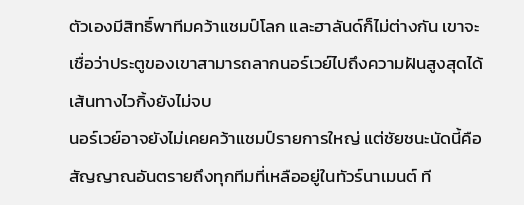ตัวเองมีสิทธิ์พาทีมคว้าแชมป์โลก และฮาลันด์ก็ไม่ต่างกัน เขาจะเชื่อว่าประตูของเขาสามารถลากนอร์เวย์ไปถึงความฝันสูงสุดได้
เส้นทางไวกิ้งยังไม่จบ
นอร์เวย์อาจยังไม่เคยคว้าแชมป์รายการใหญ่ แต่ชัยชนะนัดนี้คือสัญญาณอันตรายถึงทุกทีมที่เหลืออยู่ในทัวร์นาเมนต์ ที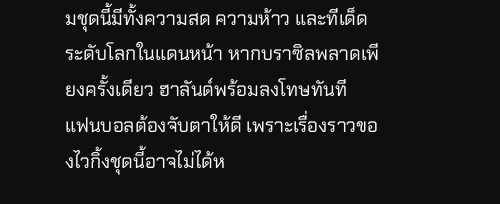มชุดนี้มีทั้งความสด ความห้าว และทีเด็ดระดับโลกในแดนหน้า หากบราซิลพลาดเพียงครั้งเดียว ฮาลันด์พร้อมลงโทษทันที
แฟนบอลต้องจับตาให้ดี เพราะเรื่องราวของไวกิ้งชุดนี้อาจไม่ได้ห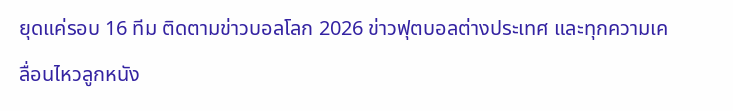ยุดแค่รอบ 16 ทีม ติดตามข่าวบอลโลก 2026 ข่าวฟุตบอลต่างประเทศ และทุกความเคลื่อนไหวลูกหนัง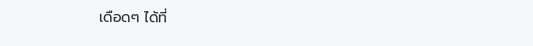เดือดๆ ได้ที่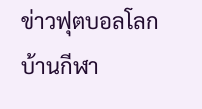ข่าวฟุตบอลโลกบ้านกีฬา